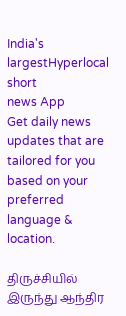India's largestHyperlocal short
news App
Get daily news updates that are tailored for you based on your preferred language & location.

திருச்சியில் இருந்து ஆந்திர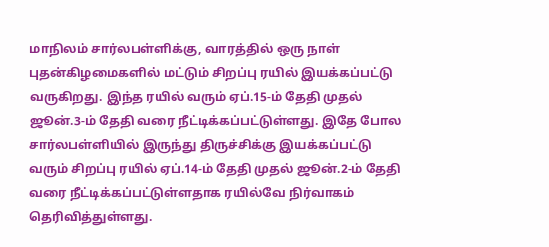மாநிலம் சார்லபள்ளிக்கு, வாரத்தில் ஒரு நாள் புதன்கிழமைகளில் மட்டும் சிறப்பு ரயில் இயக்கப்பட்டு வருகிறது. இந்த ரயில் வரும் ஏப்.15-ம் தேதி முதல் ஜூன்.3-ம் தேதி வரை நீட்டிக்கப்பட்டுள்ளது. இதே போல சார்லபள்ளியில் இருந்து திருச்சிக்கு இயக்கப்பட்டு வரும் சிறப்பு ரயில் ஏப்.14-ம் தேதி முதல் ஜூன்.2-ம் தேதி வரை நீட்டிக்கப்பட்டுள்ளதாக ரயில்வே நிர்வாகம் தெரிவித்துள்ளது.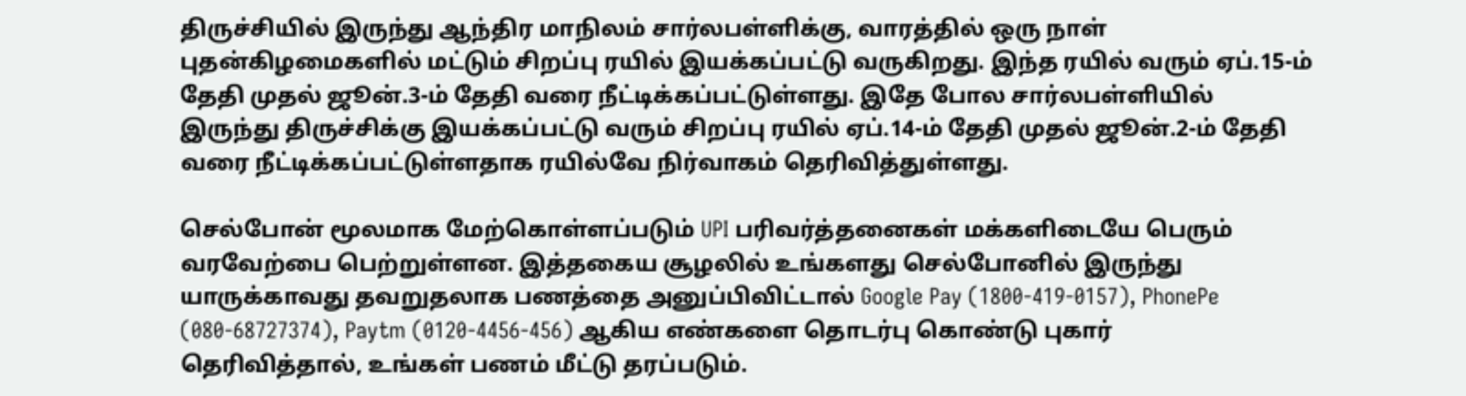திருச்சியில் இருந்து ஆந்திர மாநிலம் சார்லபள்ளிக்கு, வாரத்தில் ஒரு நாள் புதன்கிழமைகளில் மட்டும் சிறப்பு ரயில் இயக்கப்பட்டு வருகிறது. இந்த ரயில் வரும் ஏப்.15-ம் தேதி முதல் ஜூன்.3-ம் தேதி வரை நீட்டிக்கப்பட்டுள்ளது. இதே போல சார்லபள்ளியில் இருந்து திருச்சிக்கு இயக்கப்பட்டு வரும் சிறப்பு ரயில் ஏப்.14-ம் தேதி முதல் ஜூன்.2-ம் தேதி வரை நீட்டிக்கப்பட்டுள்ளதாக ரயில்வே நிர்வாகம் தெரிவித்துள்ளது.

செல்போன் மூலமாக மேற்கொள்ளப்படும் UPI பரிவர்த்தனைகள் மக்களிடையே பெரும் வரவேற்பை பெற்றுள்ளன. இத்தகைய சூழலில் உங்களது செல்போனில் இருந்து யாருக்காவது தவறுதலாக பணத்தை அனுப்பிவிட்டால் Google Pay (1800-419-0157), PhonePe (080-68727374), Paytm (0120-4456-456) ஆகிய எண்களை தொடர்பு கொண்டு புகார் தெரிவித்தால், உங்கள் பணம் மீட்டு தரப்படும்.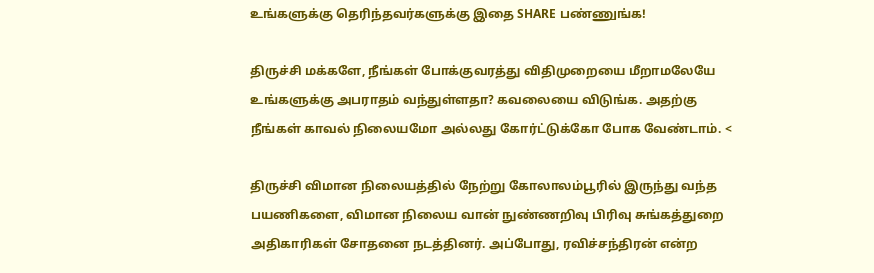உங்களுக்கு தெரிந்தவர்களுக்கு இதை SHARE பண்ணுங்க!

திருச்சி மக்களே, நீங்கள் போக்குவரத்து விதிமுறையை மீறாமலேயே உங்களுக்கு அபராதம் வந்துள்ளதா? கவலையை விடுங்க. அதற்கு நீங்கள் காவல் நிலையமோ அல்லது கோர்ட்டுக்கோ போக வேண்டாம். <

திருச்சி விமான நிலையத்தில் நேற்று கோலாலம்பூரில் இருந்து வந்த பயணிகளை, விமான நிலைய வான் நுண்ணறிவு பிரிவு சுங்கத்துறை அதிகாரிகள் சோதனை நடத்தினர். அப்போது, ரவிச்சந்திரன் என்ற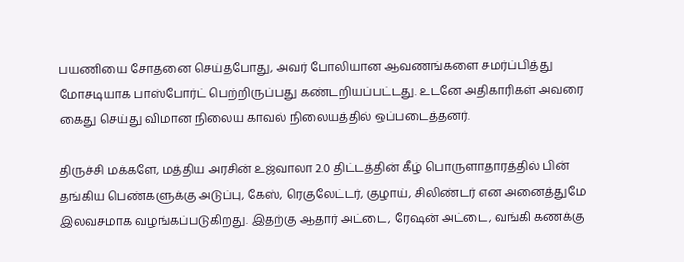பயணியை சோதனை செய்தபோது, அவர் போலியான ஆவணங்களை சமர்ப்பித்து மோசடியாக பாஸ்போர்ட் பெற்றிருப்பது கண்டறியப்பட்டது. உடனே அதிகாரிகள் அவரை கைது செய்து விமான நிலைய காவல் நிலையத்தில் ஒப்படைத்தனர்.

திருச்சி மக்களே, மத்திய அரசின் உஜ்வாலா 2.0 திட்டத்தின் கீழ் பொருளாதாரத்தில் பின் தங்கிய பெண்களுக்கு அடுப்பு, கேஸ், ரெகுலேட்டர், குழாய், சிலிண்டர் என அனைத்துமே இலவசமாக வழங்கப்படுகிறது. இதற்கு ஆதார் அட்டை, ரேஷன் அட்டை, வங்கி கணக்கு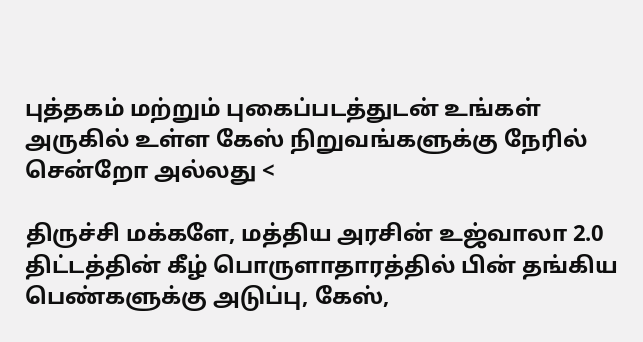புத்தகம் மற்றும் புகைப்படத்துடன் உங்கள் அருகில் உள்ள கேஸ் நிறுவங்களுக்கு நேரில் சென்றோ அல்லது <

திருச்சி மக்களே, மத்திய அரசின் உஜ்வாலா 2.0 திட்டத்தின் கீழ் பொருளாதாரத்தில் பின் தங்கிய பெண்களுக்கு அடுப்பு, கேஸ்,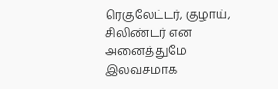ரெகுலேட்டர், குழாய், சிலிண்டர் என அனைத்துமே இலவசமாக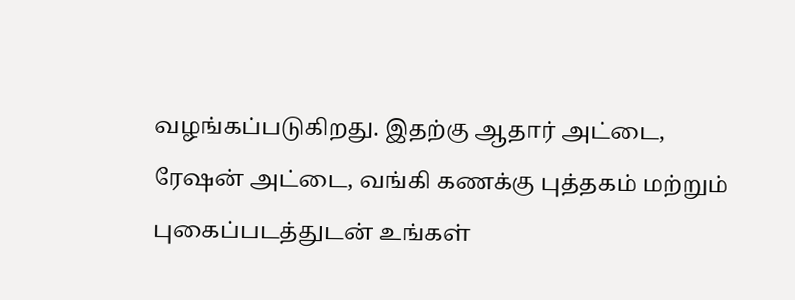வழங்கப்படுகிறது. இதற்கு ஆதார் அட்டை, ரேஷன் அட்டை, வங்கி கணக்கு புத்தகம் மற்றும் புகைப்படத்துடன் உங்கள்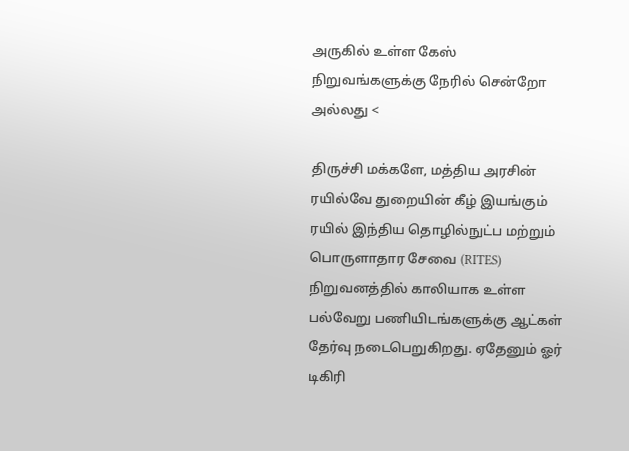அருகில் உள்ள கேஸ் நிறுவங்களுக்கு நேரில் சென்றோ அல்லது <

திருச்சி மக்களே, மத்திய அரசின் ரயில்வே துறையின் கீழ் இயங்கும் ரயில் இந்திய தொழில்நுட்ப மற்றும் பொருளாதார சேவை (RITES) நிறுவனத்தில் காலியாக உள்ள பல்வேறு பணியிடங்களுக்கு ஆட்கள் தேர்வு நடைபெறுகிறது. ஏதேனும் ஓர் டிகிரி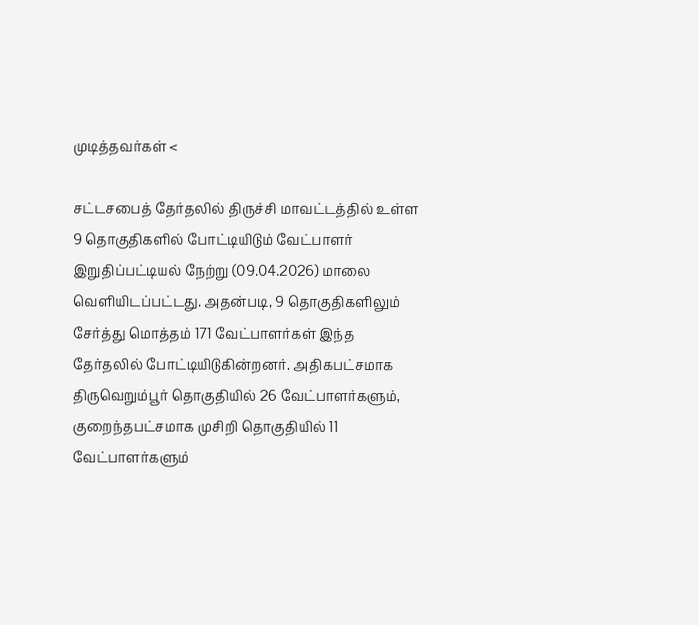முடித்தவர்கள் <

சட்டசபைத் தேர்தலில் திருச்சி மாவட்டத்தில் உள்ள 9 தொகுதிகளில் போட்டியிடும் வேட்பாளர் இறுதிப்பட்டியல் நேற்று (09.04.2026) மாலை வெளியிடப்பட்டது. அதன்படி, 9 தொகுதிகளிலும் சேர்த்து மொத்தம் 171 வேட்பாளர்கள் இந்த தேர்தலில் போட்டியிடுகின்றனர். அதிகபட்சமாக திருவெறும்பூர் தொகுதியில் 26 வேட்பாளர்களும், குறைந்தபட்சமாக முசிறி தொகுதியில் 11 வேட்பாளர்களும்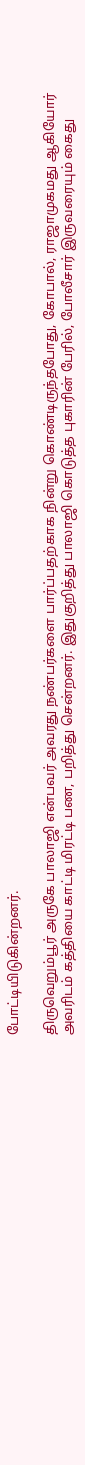போட்டியிடுகின்றனர்.

திருவெறும்பூர் அருகே பாலாஜி என்பவர் அவரது நண்பர்களை பார்ப்பதற்காக நின்று கொண்டிருந்தபோது, கோபால், ராஜாமுகமது ஆகியோர் அவரிடம் கத்தியை காட்டி மிரட்டி பண, பறித்து சென்றனர். இதுகுறித்து பாலாஜி கொடுத்த புகாரின் பேரில், போலீசார் இருவரையும் கைது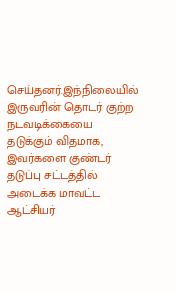செய்தனர்.இந்நிலையில் இருவரின் தொடர் குற்ற நடவடிக்கையை தடுக்கும் விதமாக, இவர்களை குண்டர் தடுப்பு சட்டத்தில் அடைக்க மாவட்ட ஆட்சியர்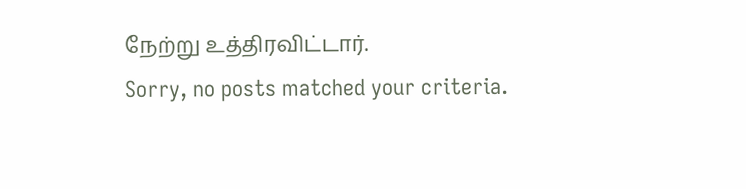நேற்று உத்திரவிட்டார்.
Sorry, no posts matched your criteria.